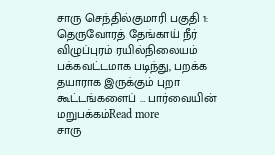சாரு செந்தில்குமாரி பகுதி 1: தெருவோரத் தேங்காய் நீர் விழுப்புரம் ரயில்நிலையம் பக்கவட்டமாக படிந்து, பறக்க தயாராக இருக்கும் புறா கூட்டங்களைப் … பார்வையின் மறுபக்கம்Read more
சாரு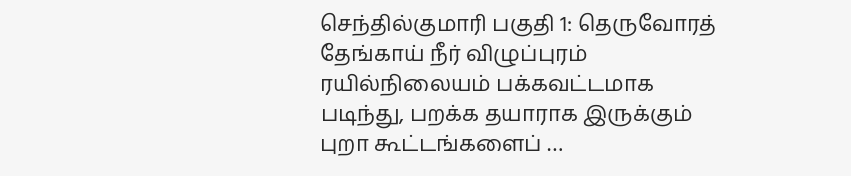செந்தில்குமாரி பகுதி 1: தெருவோரத் தேங்காய் நீர் விழுப்புரம் ரயில்நிலையம் பக்கவட்டமாக படிந்து, பறக்க தயாராக இருக்கும் புறா கூட்டங்களைப் …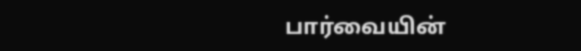பார்வையின்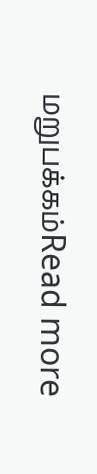மறுபக்கம்Read more